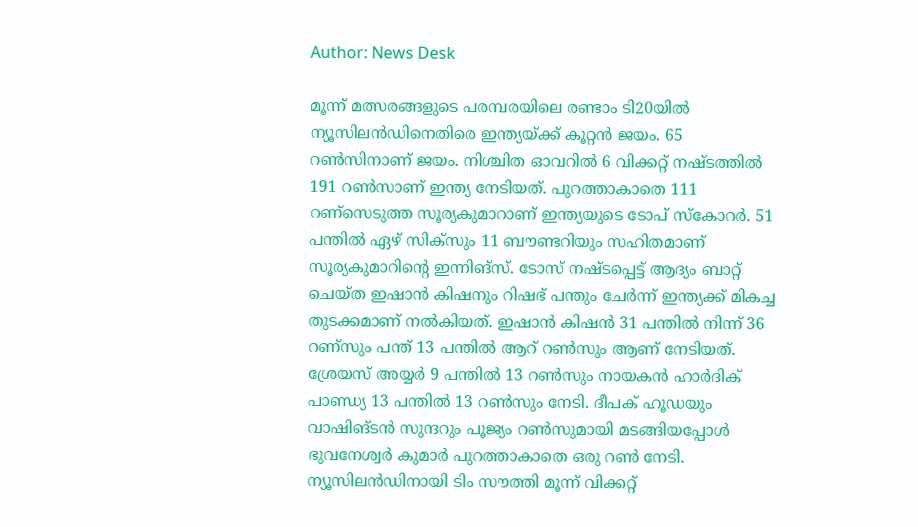Author: News Desk

മൂന്ന് മത്സരങ്ങളുടെ പരമ്പരയിലെ രണ്ടാം ടി20യിൽ ന്യൂസിലൻഡിനെതിരെ ഇന്ത്യയ്ക്ക് കൂറ്റൻ ജയം. 65 റൺസിനാണ് ജയം. നിശ്ചിത ഓവറിൽ 6 വിക്കറ്റ് നഷ്ടത്തിൽ 191 റൺസാണ് ഇന്ത്യ നേടിയത്. പുറത്താകാതെ 111 റണ്സെടുത്ത സൂര്യകുമാറാണ് ഇന്ത്യയുടെ ടോപ് സ്കോറർ. 51 പന്തിൽ ഏഴ് സിക്സും 11 ബൗണ്ടറിയും സഹിതമാണ് സൂര്യകുമാറിന്റെ ഇന്നിങ്‌സ്. ടോസ് നഷ്ടപ്പെട്ട് ആദ്യം ബാറ്റ് ചെയ്ത ഇഷാൻ കിഷനും റിഷഭ് പന്തും ചേർന്ന് ഇന്ത്യക്ക് മികച്ച തുടക്കമാണ് നൽകിയത്. ഇഷാൻ കിഷൻ 31 പന്തിൽ നിന്ന് 36 റണ്സും പന്ത് 13 പന്തിൽ ആറ് റൺസും ആണ് നേടിയത്. ശ്രേയസ് അയ്യർ 9 പന്തിൽ 13 റൺസും നായകൻ ഹാർദിക് പാണ്ഡ്യ 13 പന്തിൽ 13 റൺസും നേടി. ദീപക് ഹൂഡയും വാഷിങ്ടന്‍ സുന്ദറും പൂജ്യം റണ്‍സുമായി മടങ്ങിയപ്പോൾ ഭുവനേശ്വർ കുമാർ പുറത്താകാതെ ഒരു റൺ നേടി. ന്യൂസിലൻഡിനായി ടിം സൗത്തി മൂന്ന് വിക്കറ്റ്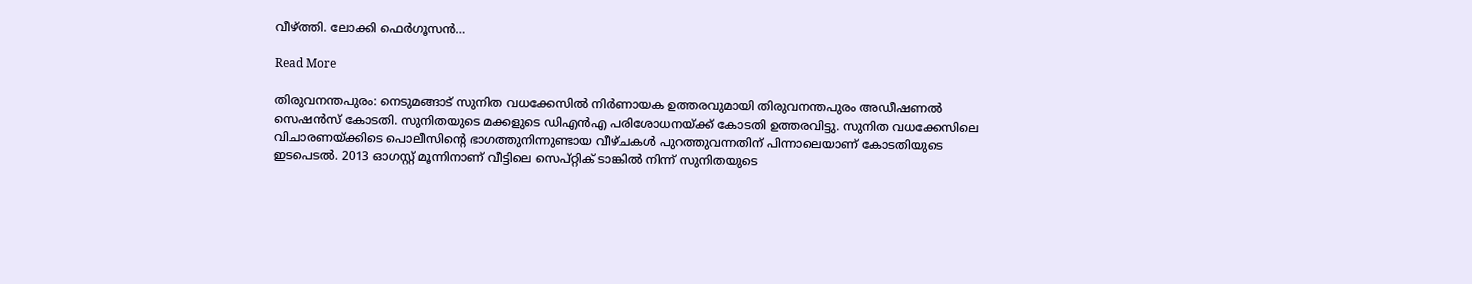വീഴ്ത്തി. ലോക്കി ഫെർഗൂസൻ…

Read More

തിരുവനന്തപുരം: നെടുമങ്ങാട് സുനിത വധക്കേസിൽ നിർണായക ഉത്തരവുമായി തിരുവനന്തപുരം അഡീഷണൽ സെഷൻസ് കോടതി. സുനിതയുടെ മക്കളുടെ ഡിഎൻഎ പരിശോധനയ്ക്ക് കോടതി ഉത്തരവിട്ടു. സുനിത വധക്കേസിലെ വിചാരണയ്ക്കിടെ പൊലീസിന്‍റെ ഭാഗത്തുനിന്നുണ്ടായ വീഴ്ചകൾ പുറത്തുവന്നതിന് പിന്നാലെയാണ് കോടതിയുടെ ഇടപെടൽ. 2013 ഓഗസ്റ്റ് മൂന്നിനാണ് വീട്ടിലെ സെപ്റ്റിക് ടാങ്കിൽ നിന്ന് സുനിതയുടെ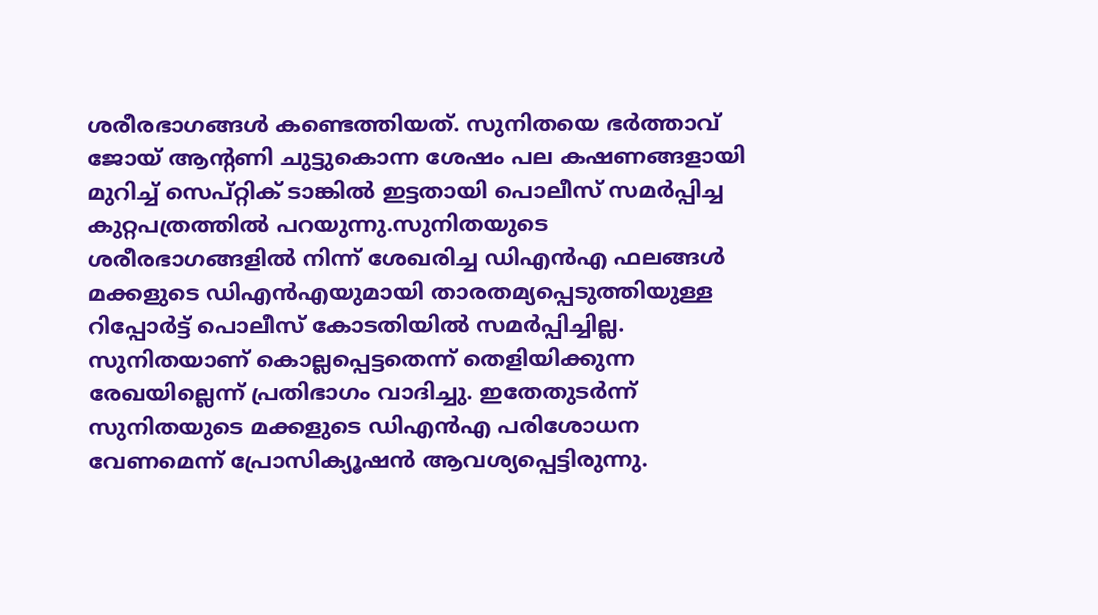ശരീരഭാഗങ്ങൾ കണ്ടെത്തിയത്. സുനിതയെ ഭർത്താവ് ജോയ് ആന്‍റണി ചുട്ടുകൊന്ന ശേഷം പല കഷണങ്ങളായി മുറിച്ച് സെപ്റ്റിക് ടാങ്കിൽ ഇട്ടതായി പൊലീസ് സമർപ്പിച്ച കുറ്റപത്രത്തിൽ പറയുന്നു.സുനിതയുടെ ശരീരഭാഗങ്ങളിൽ നിന്ന് ശേഖരിച്ച ഡിഎൻഎ ഫലങ്ങൾ മക്കളുടെ ഡിഎൻഎയുമായി താരതമ്യപ്പെടുത്തിയുള്ള റിപ്പോർട്ട് പൊലീസ് കോടതിയിൽ സമർപ്പിച്ചില്ല. സുനിതയാണ് കൊല്ലപ്പെട്ടതെന്ന് തെളിയിക്കുന്ന രേഖയില്ലെന്ന് പ്രതിഭാഗം വാദിച്ചു. ഇതേതുടർന്ന് സുനിതയുടെ മക്കളുടെ ഡിഎൻഎ പരിശോധന വേണമെന്ന് പ്രോസിക്യൂഷൻ ആവശ്യപ്പെട്ടിരുന്നു.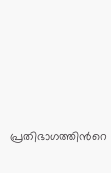പ്രതിഭാഗത്തിന്‍റെ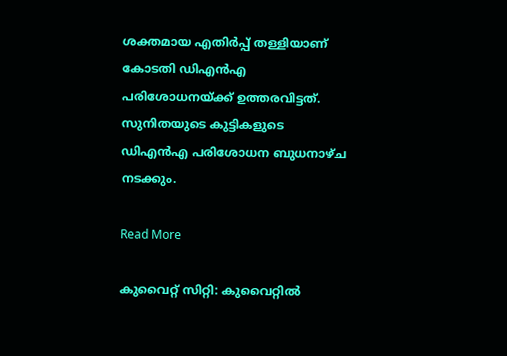ശക്തമായ എതിർപ്പ് തള്ളിയാണ് കോടതി ഡിഎൻഎ പരിശോധനയ്ക്ക് ഉത്തരവിട്ടത്. സുനിതയുടെ കുട്ടികളുടെ ഡിഎൻഎ പരിശോധന ബുധനാഴ്ച നടക്കും.

Read More

കുവൈറ്റ് സിറ്റി: കുവൈറ്റിൽ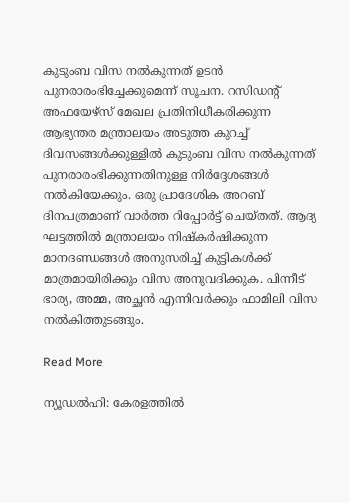കുടുംബ വിസ നൽകുന്നത് ഉടൻ പുനരാരംഭിച്ചേക്കുമെന്ന് സൂചന. റസിഡന്‍റ് അഫയേഴ്സ് മേഖല പ്രതിനിധീകരിക്കുന്ന ആഭ്യന്തര മന്ത്രാലയം അടുത്ത കുറച്ച് ദിവസങ്ങൾക്കുള്ളിൽ കുടുംബ വിസ നൽകുന്നത് പുനരാരംഭിക്കുന്നതിനുള്ള നിർദ്ദേശങ്ങൾ നൽകിയേക്കും. ഒരു പ്രാദേശിക അറബ് ദിനപത്രമാണ് വാർത്ത റിപ്പോർട്ട് ചെയ്തത്. ആദ്യ ഘട്ടത്തിൽ മന്ത്രാലയം നിഷ്കർഷിക്കുന്ന മാനദണ്ഡങ്ങൾ അനുസരിച്ച് കുട്ടികൾക്ക് മാത്രമായിരിക്കും വിസ അനുവദിക്കുക. പിന്നീട് ഭാര്യ, അമ്മ, അച്ഛൻ എന്നിവർക്കും ഫാമിലി വിസ നൽകിത്തുടങ്ങും.

Read More

ന്യൂഡല്‍ഹി: കേരളത്തിൽ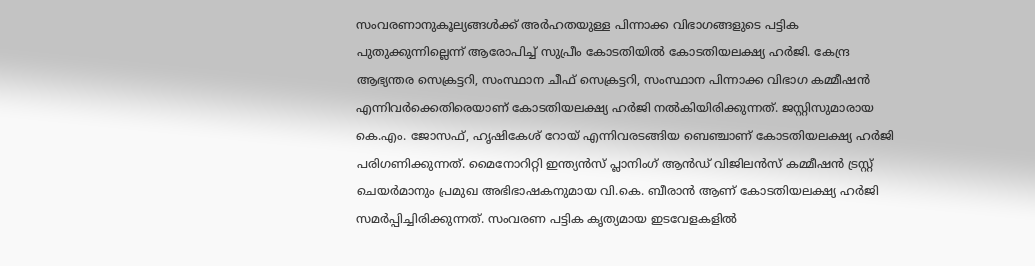സംവരണാനുകൂല്യങ്ങൾക്ക് അർഹതയുള്ള പിന്നാക്ക വിഭാഗങ്ങളുടെ പട്ടിക പുതുക്കുന്നില്ലെന്ന് ആരോപിച്ച് സുപ്രീം കോടതിയിൽ കോടതിയലക്ഷ്യ ഹർജി. കേന്ദ്ര ആഭ്യന്തര സെക്രട്ടറി, സംസ്ഥാന ചീഫ് സെക്രട്ടറി, സംസ്ഥാന പിന്നാക്ക വിഭാഗ കമ്മീഷൻ എന്നിവർക്കെതിരെയാണ് കോടതിയലക്ഷ്യ ഹർജി നൽകിയിരിക്കുന്നത്. ജസ്റ്റിസുമാരായ കെ.എം. ജോസഫ്, ഹൃഷികേശ് റോയ് എന്നിവരടങ്ങിയ ബെഞ്ചാണ് കോടതിയലക്ഷ്യ ഹർജി പരിഗണിക്കുന്നത്. മൈനോറിറ്റി ഇന്ത്യൻസ് പ്ലാനിംഗ് ആൻഡ് വിജിലൻസ് കമ്മീഷന്‍ ട്രസ്റ്റ് ചെയർമാനും പ്രമുഖ അഭിഭാഷകനുമായ വി.കെ. ബീരാൻ ആണ് കോടതിയലക്ഷ്യ ഹർജി സമർപ്പിച്ചിരിക്കുന്നത്. സംവരണ പട്ടിക കൃത്യമായ ഇടവേളകളിൽ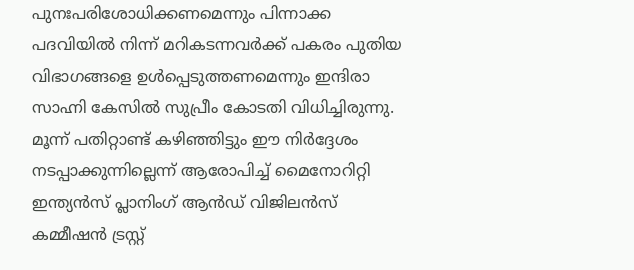പുനഃപരിശോധിക്കണമെന്നും പിന്നാക്ക പദവിയിൽ നിന്ന് മറികടന്നവർക്ക് പകരം പുതിയ വിഭാഗങ്ങളെ ഉൾപ്പെടുത്തണമെന്നും ഇന്ദിരാ സാഹ്നി കേസിൽ സുപ്രീം കോടതി വിധിച്ചിരുന്നു. മൂന്ന് പതിറ്റാണ്ട് കഴിഞ്ഞിട്ടും ഈ നിർദ്ദേശം നടപ്പാക്കുന്നില്ലെന്ന് ആരോപിച്ച് മൈനോറിറ്റി ഇന്ത്യൻസ് പ്ലാനിംഗ് ആൻഡ് വിജിലൻസ് കമ്മീഷൻ ട്രസ്റ്റ്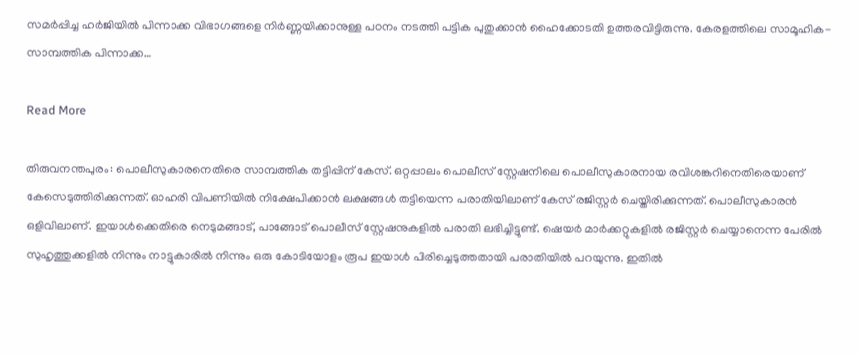സമർപ്പിച്ച ഹർജിയിൽ പിന്നാക്ക വിഭാഗങ്ങളെ നിർണ്ണയിക്കാനുള്ള പഠനം നടത്തി പട്ടിക പുതുക്കാൻ ഹൈക്കോടതി ഉത്തരവിട്ടിരുന്നു. കേരളത്തിലെ സാമൂഹിക-സാമ്പത്തിക പിന്നാക്ക…

Read More

തിരുവനന്തപുരം: പൊലീസുകാരനെതിരെ സാമ്പത്തിക തട്ടിപ്പിന് കേസ്. ഒറ്റപ്പാലം പൊലീസ് സ്റ്റേഷനിലെ പൊലീസുകാരനായ രവിശങ്കറിനെതിരെയാണ് കേസെടുത്തിരിക്കുന്നത്. ഓഹരി വിപണിയിൽ നിക്ഷേപിക്കാൻ ലക്ഷങ്ങൾ തട്ടിയെന്ന പരാതിയിലാണ് കേസ് രജിസ്റ്റർ ചെയ്തിരിക്കുന്നത്. പൊലീസുകാരൻ ഒളിവിലാണ്. ഇയാൾക്കെതിരെ നെടുമങ്ങാട്, പാങ്ങോട് പൊലീസ് സ്റ്റേഷനുകളിൽ പരാതി ലഭിച്ചിട്ടുണ്ട്. ഷെയർ മാർക്കറ്റുകളിൽ രജിസ്റ്റർ ചെയ്യാനെന്ന പേരിൽ സുഹൃത്തുക്കളിൽ നിന്നും നാട്ടുകാരിൽ നിന്നും ഒരു കോടിയോളം രൂപ ഇയാൾ പിരിച്ചെടുത്തതായി പരാതിയിൽ പറയുന്നു. ഇതിൽ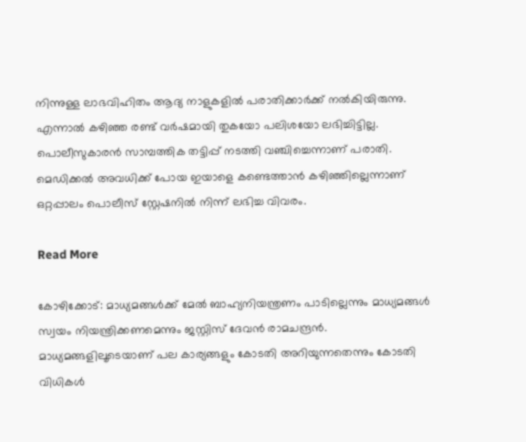നിന്നുള്ള ലാഭവിഹിതം ആദ്യ നാളുകളിൽ പരാതിക്കാർക്ക് നൽകിയിരുന്നു. എന്നാൽ കഴിഞ്ഞ രണ്ട് വർഷമായി തുകയോ പലിശയോ ലഭിച്ചിട്ടില്ല. പൊലീസുകാരൻ സാമ്പത്തിക തട്ടിപ്പ് നടത്തി വഞ്ചിച്ചെന്നാണ് പരാതി. മെഡിക്കൽ അവധിക്ക് പോയ ഇയാളെ കണ്ടെത്താൻ കഴിഞ്ഞില്ലെന്നാണ് ഒറ്റപ്പാലം പൊലീസ് സ്റ്റേഷനിൽ നിന്ന് ലഭിച്ച വിവരം.

Read More

കോഴിക്കോട്: മാധ്യമങ്ങൾക്ക് മേൽ ബാഹ്യനിയന്ത്രണം പാടില്ലെന്നും മാധ്യമങ്ങൾ സ്വയം നിയന്ത്രിക്കണമെന്നും ജസ്റ്റിസ് ദേവൻ രാമചന്ദ്രൻ. മാധ്യമങ്ങളിലൂടെയാണ് പല കാര്യങ്ങളും കോടതി അറിയുന്നതെന്നും കോടതി വിധികൾ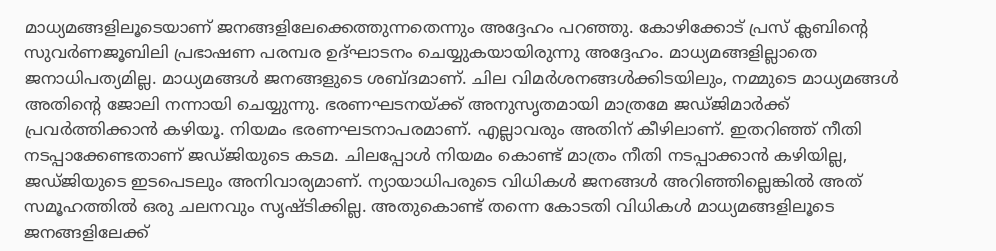മാധ്യമങ്ങളിലൂടെയാണ് ജനങ്ങളിലേക്കെത്തുന്നതെന്നും അദ്ദേഹം പറഞ്ഞു. കോഴിക്കോട് പ്രസ് ക്ലബിന്‍റെ സുവർണജൂബിലി പ്രഭാഷണ പരമ്പര ഉദ്ഘാടനം ചെയ്യുകയായിരുന്നു അദ്ദേഹം. മാധ്യമങ്ങളില്ലാതെ ജനാധിപത്യമില്ല. മാധ്യമങ്ങൾ ജനങ്ങളുടെ ശബ്ദമാണ്. ചില വിമർശനങ്ങൾക്കിടയിലും, നമ്മുടെ മാധ്യമങ്ങൾ അതിന്‍റെ ജോലി നന്നായി ചെയ്യുന്നു. ഭരണഘടനയ്ക്ക് അനുസൃതമായി മാത്രമേ ജഡ്ജിമാർക്ക് പ്രവർത്തിക്കാൻ കഴിയൂ. നിയമം ഭരണഘടനാപരമാണ്. എല്ലാവരും അതിന് കീഴിലാണ്. ഇതറിഞ്ഞ് നീതി നടപ്പാക്കേണ്ടതാണ് ജഡ്ജിയുടെ കടമ. ചിലപ്പോൾ നിയമം കൊണ്ട് മാത്രം നീതി നടപ്പാക്കാൻ കഴിയില്ല, ജഡ്ജിയുടെ ഇടപെടലും അനിവാര്യമാണ്. ന്യായാധിപരുടെ വിധികൾ ജനങ്ങൾ അറിഞ്ഞില്ലെങ്കില്‍ അത് സമൂഹത്തിൽ ഒരു ചലനവും സൃഷ്ടിക്കില്ല. അതുകൊണ്ട് തന്നെ കോടതി വിധികൾ മാധ്യമങ്ങളിലൂടെ ജനങ്ങളിലേക്ക്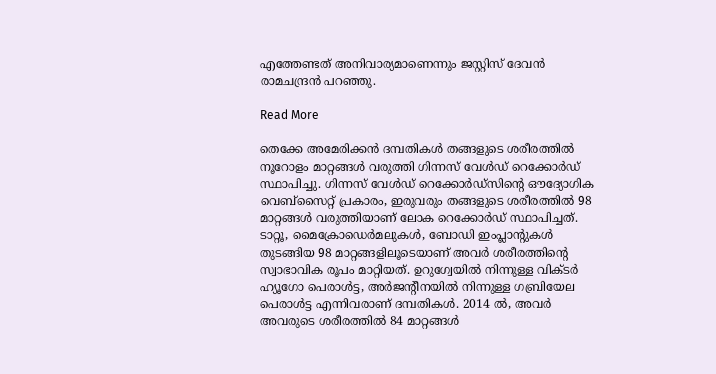എത്തേണ്ടത് അനിവാര്യമാണെന്നും ജസ്റ്റിസ് ദേവൻ രാമചന്ദ്രൻ പറഞ്ഞു.

Read More

തെക്കേ അമേരിക്കൻ ദമ്പതികൾ തങ്ങളുടെ ശരീരത്തിൽ നൂറോളം മാറ്റങ്ങൾ വരുത്തി ഗിന്നസ് വേൾഡ് റെക്കോർഡ് സ്ഥാപിച്ചു. ഗിന്നസ് വേൾഡ് റെക്കോർഡ്സിന്‍റെ ഔദ്യോഗിക വെബ്സൈറ്റ് പ്രകാരം, ഇരുവരും തങ്ങളുടെ ശരീരത്തിൽ 98 മാറ്റങ്ങൾ വരുത്തിയാണ് ലോക റെക്കോർഡ് സ്ഥാപിച്ചത്. ടാറ്റൂ, മൈക്രോഡെർമലുകൾ, ബോഡി ഇംപ്ലാന്‍റുകൾ തുടങ്ങിയ 98 മാറ്റങ്ങളിലൂടെയാണ് അവർ ശരീരത്തിൻ്റെ സ്വാഭാവിക രൂപം മാറ്റിയത്. ഉറുഗ്വേയിൽ നിന്നുള്ള വിക്ടർ ഹ്യൂഗോ പെരാൾട്ട, അർജന്‍റീനയിൽ നിന്നുള്ള ഗബ്രിയേല പെരാൾട്ട എന്നിവരാണ് ദമ്പതികൾ. 2014 ൽ, അവർ അവരുടെ ശരീരത്തിൽ 84 മാറ്റങ്ങൾ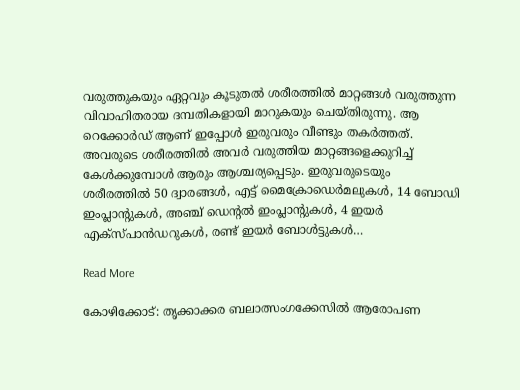വരുത്തുകയും ഏറ്റവും കൂടുതൽ ശരീരത്തിൽ മാറ്റങ്ങൾ വരുത്തുന്ന വിവാഹിതരായ ദമ്പതികളായി മാറുകയും ചെയ്തിരുന്നു. ആ റെക്കോർഡ് ആണ് ഇപ്പോൾ ഇരുവരും വീണ്ടും തകർത്തത്. അവരുടെ ശരീരത്തിൽ അവർ വരുത്തിയ മാറ്റങ്ങളെക്കുറിച്ച് കേൾക്കുമ്പോൾ ആരും ആശ്ചര്യപ്പെടും. ഇരുവരുടെയും ശരീരത്തിൽ 50 ദ്വാരങ്ങൾ, എട്ട് മൈക്രോഡെർമലുകൾ, 14 ബോഡി ഇംപ്ലാന്‍റുകൾ, അഞ്ച് ഡെന്‍റൽ ഇംപ്ലാന്‍റുകൾ, 4 ഇയർ എക്സ്പാൻഡറുകൾ, രണ്ട് ഇയർ ബോൾട്ടുകൾ…

Read More

കോഴിക്കോട്: തൃക്കാക്കര ബലാത്സംഗക്കേസിൽ ആരോപണ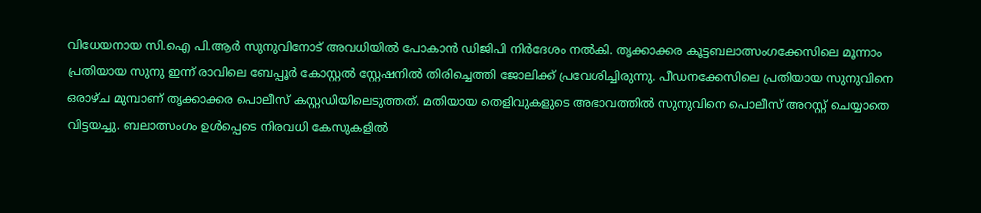വിധേയനായ സി.ഐ പി.ആർ സുനുവിനോട് അവധിയിൽ പോകാൻ ഡിജിപി നിർദേശം നൽകി. തൃക്കാക്കര കൂട്ടബലാത്സംഗക്കേസിലെ മൂന്നാം പ്രതിയായ സുനു ഇന്ന് രാവിലെ ബേപ്പൂർ കോസ്റ്റൽ സ്റ്റേഷനിൽ തിരിച്ചെത്തി ജോലിക്ക് പ്രവേശിച്ചിരുന്നു. പീഡനക്കേസിലെ പ്രതിയായ സുനുവിനെ ഒരാഴ്ച മുമ്പാണ് തൃക്കാക്കര പൊലീസ് കസ്റ്റഡിയിലെടുത്തത്. മതിയായ തെളിവുകളുടെ അഭാവത്തിൽ സുനുവിനെ പൊലീസ് അറസ്റ്റ് ചെയ്യാതെ വിട്ടയച്ചു. ബലാത്സംഗം ഉൾപ്പെടെ നിരവധി കേസുകളിൽ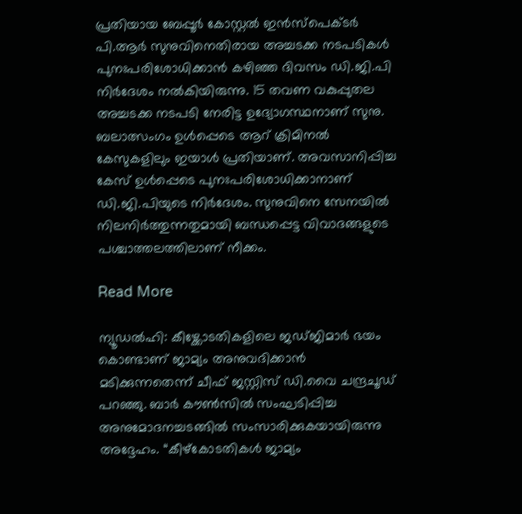പ്രതിയായ ബേപ്പൂർ കോസ്റ്റൽ ഇൻസ്പെക്ടർ പി.ആർ സുനുവിനെതിരായ അച്ചടക്ക നടപടികൾ പുനഃപരിശോധിക്കാൻ കഴിഞ്ഞ ദിവസം ഡി.ജി.പി നിർദേശം നൽകിയിരുന്നു. 15 തവണ വകുപ്പുതല അച്ചടക്ക നടപടി നേരിട്ട ഉദ്യോഗസ്ഥനാണ് സുനു. ബലാത്സംഗം ഉൾപ്പെടെ ആറ് ക്രിമിനൽ കേസുകളിലും ഇയാൾ പ്രതിയാണ്. അവസാനിപ്പിച്ച കേസ് ഉൾപ്പെടെ പുനഃപരിശോധിക്കാനാണ് ഡി.ജി.പിയുടെ നിർദേശം. സുനുവിനെ സേനയിൽ നിലനിർത്തുന്നതുമായി ബന്ധപ്പെട്ട വിവാദങ്ങളുടെ പശ്ചാത്തലത്തിലാണ് നീക്കം.

Read More

ന്യൂഡല്‍ഹി: കീഴ്ക്കോടതികളിലെ ജഡ്ജിമാർ ഭയം കൊണ്ടാണ് ജാമ്യം അനുവദിക്കാൻ മടിക്കുന്നതെന്ന് ചീഫ് ജസ്റ്റിസ് ഡി.വൈ ചന്ദ്രചൂഡ് പറഞ്ഞു. ബാർ കൗൺസിൽ സംഘടിപ്പിച്ച അനുമോദനച്ചടങ്ങിൽ സംസാരിക്കുകയായിരുന്നു അദ്ദേഹം. “കീഴ്‌കോടതികള്‍ ജാമ്യം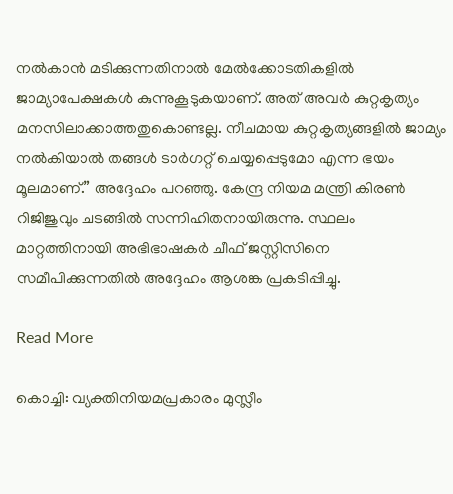നല്‍കാന്‍ മടിക്കുന്നതിനാല്‍ മേല്‍ക്കോടതികളില്‍ ജാമ്യാപേക്ഷകള്‍ കുന്നുകൂടുകയാണ്. അത് അവര്‍ കുറ്റകൃത്യം മനസിലാക്കാത്തതുകൊണ്ടല്ല. നീചമായ കുറ്റകൃത്യങ്ങളില്‍ ജാമ്യം നല്‍കിയാല്‍ തങ്ങള്‍ ടാര്‍ഗറ്റ് ചെയ്യപ്പെടുമോ എന്ന ഭയം മൂലമാണ്.” അദ്ദേഹം പറഞ്ഞു. കേന്ദ്ര നിയമ മന്ത്രി കിരണ്‍ റിജിജുവും ചടങ്ങിൽ സന്നിഹിതനായിരുന്നു. സ്ഥലം മാറ്റത്തിനായി അഭിഭാഷകർ ചീഫ് ജസ്റ്റിസിനെ സമീപിക്കുന്നതിൽ അദ്ദേഹം ആശങ്ക പ്രകടിപ്പിച്ചു.

Read More

കൊച്ചി: വ്യക്തിനിയമപ്രകാരം മുസ്ലീം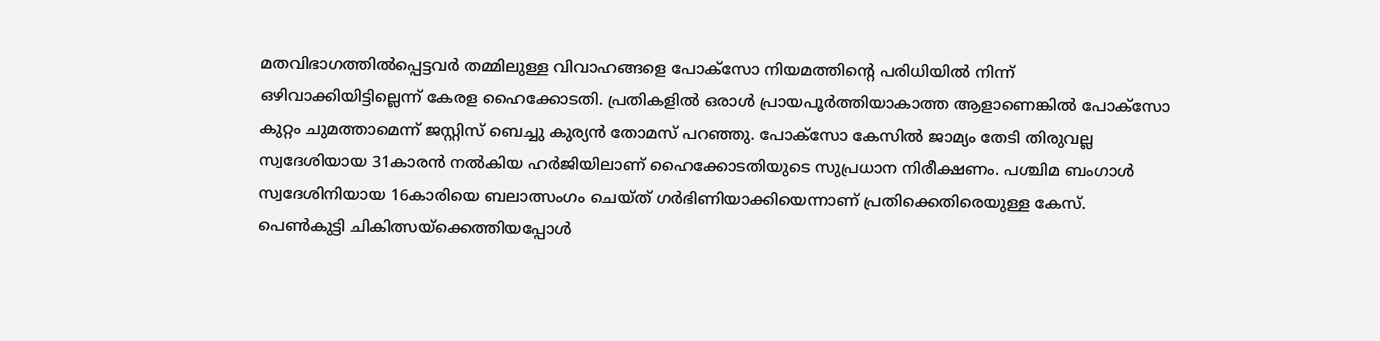മതവിഭാഗത്തിൽപ്പെട്ടവർ തമ്മിലുള്ള വിവാഹങ്ങളെ പോക്സോ നിയമത്തിന്‍റെ പരിധിയിൽ നിന്ന് ഒഴിവാക്കിയിട്ടില്ലെന്ന് കേരള ഹൈക്കോടതി. പ്രതികളിൽ ഒരാൾ പ്രായപൂർത്തിയാകാത്ത ആളാണെങ്കിൽ പോക്സോ കുറ്റം ചുമത്താമെന്ന് ജസ്റ്റിസ് ബെച്ചു കുര്യൻ തോമസ് പറഞ്ഞു. പോക്സോ കേസിൽ ജാമ്യം തേടി തിരുവല്ല സ്വദേശിയായ 31കാരൻ നൽകിയ ഹർജിയിലാണ് ഹൈക്കോടതിയുടെ സുപ്രധാന നിരീക്ഷണം. പശ്ചിമ ബംഗാൾ സ്വദേശിനിയായ 16കാരിയെ ബലാത്സംഗം ചെയ്ത് ഗർഭിണിയാക്കിയെന്നാണ് പ്രതിക്കെതിരെയുള്ള കേസ്. പെൺകുട്ടി ചികിത്സയ്ക്കെത്തിയപ്പോൾ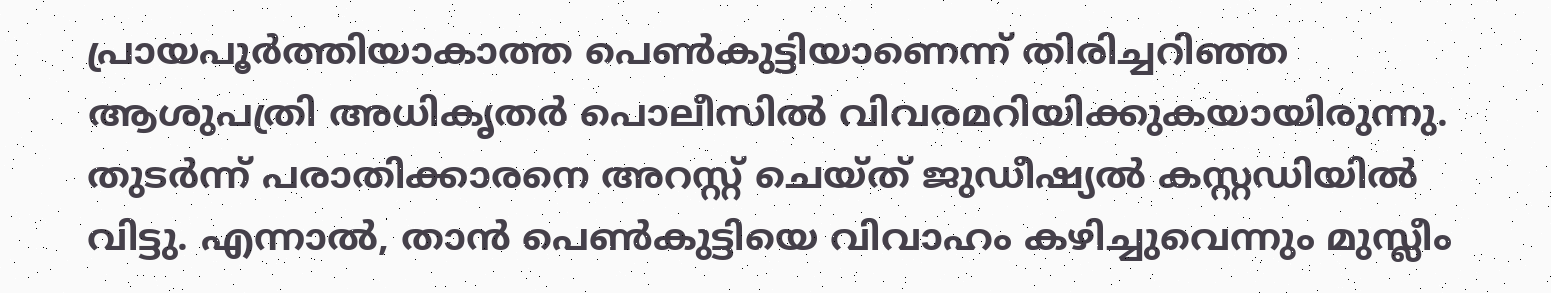പ്രായപൂർത്തിയാകാത്ത പെൺകുട്ടിയാണെന്ന് തിരിച്ചറിഞ്ഞ ആശുപത്രി അധികൃതർ പൊലീസിൽ വിവരമറിയിക്കുകയായിരുന്നു.  തുടർന്ന് പരാതിക്കാരനെ അറസ്റ്റ് ചെയ്ത് ജുഡീഷ്യൽ കസ്റ്റഡിയിൽ വിട്ടു. എന്നാൽ, താൻ പെൺകുട്ടിയെ വിവാഹം കഴിച്ചുവെന്നും മുസ്ലീം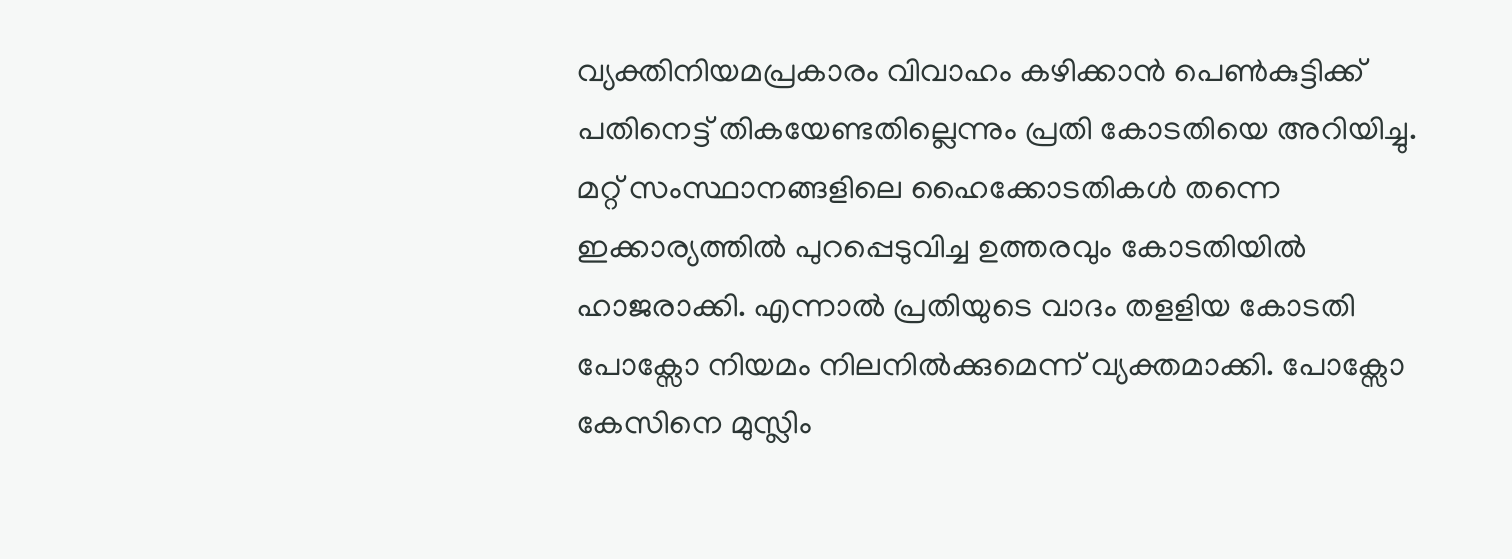വ്യക്തിനിയമപ്രകാരം വിവാഹം കഴിക്കാൻ പെൺകുട്ടിക്ക് പതിനെട്ട് തികയേണ്ടതില്ലെന്നും പ്രതി കോടതിയെ അറിയിച്ചു.  മറ്റ് സംസ്ഥാനങ്ങളിലെ ഹൈക്കോടതികൾ തന്നെ ഇക്കാര്യത്തിൽ പുറപ്പെടുവിച്ച ഉത്തരവും കോടതിയിൽ ഹാജരാക്കി. എന്നാൽ പ്രതിയുടെ വാദം തളളിയ കോടതി പോക്സോ നിയമം നിലനിൽക്കുമെന്ന് വ്യക്തമാക്കി. പോക്സോ കേസിനെ മുസ്ലിം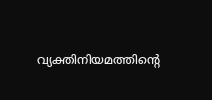വ്യക്തിനിയമത്തിന്‍റെ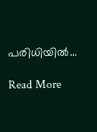പരിധിയിൽ…

Read More